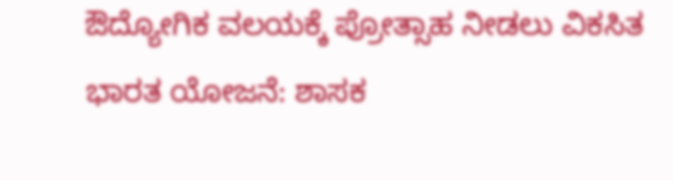ಔದ್ಯೋಗಿಕ ವಲಯಕ್ಕೆ ಪ್ರೋತ್ಸಾಹ ನೀಡಲು ವಿಕಸಿತ ಭಾರತ ಯೋಜನೆ: ಶಾಸಕ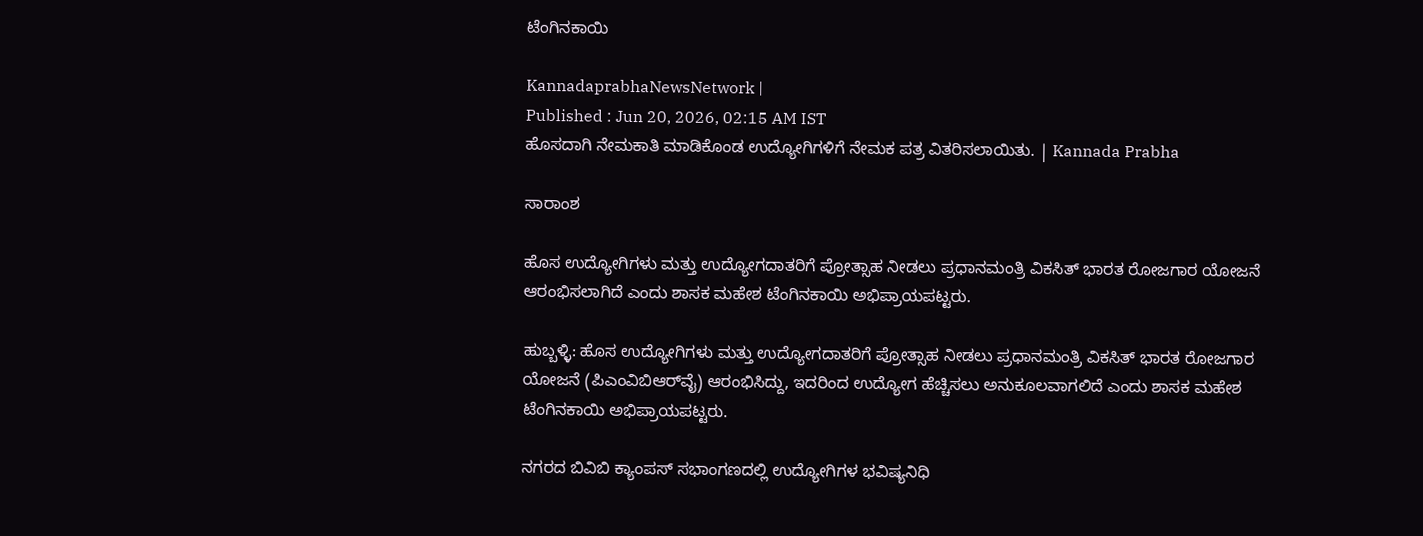ಟೆಂಗಿನಕಾಯಿ

KannadaprabhaNewsNetwork |
Published : Jun 20, 2026, 02:15 AM IST
ಹೊಸದಾಗಿ ನೇಮಕಾತಿ ಮಾಡಿಕೊಂಡ ಉದ್ಯೋಗಿಗಳಿಗೆ ನೇಮಕ ಪತ್ರ ವಿತರಿಸಲಾಯಿತು. | Kannada Prabha

ಸಾರಾಂಶ

ಹೊಸ ಉದ್ಯೋಗಿಗಳು ಮತ್ತು ಉದ್ಯೋಗದಾತರಿಗೆ ಪ್ರೋತ್ಸಾಹ ನೀಡಲು ಪ್ರಧಾನಮಂತ್ರಿ ವಿಕಸಿತ್‌ ಭಾರತ ರೋಜಗಾರ ಯೋಜನೆ ಆರಂಭಿಸಲಾಗಿದೆ ಎಂದು ಶಾಸಕ ಮಹೇಶ ಟೆಂಗಿನಕಾಯಿ ಅಭಿಪ್ರಾಯಪಟ್ಟರು.

ಹುಬ್ಬಳ್ಳಿ: ಹೊಸ ಉದ್ಯೋಗಿಗಳು ಮತ್ತು ಉದ್ಯೋಗದಾತರಿಗೆ ಪ್ರೋತ್ಸಾಹ ನೀಡಲು ಪ್ರಧಾನಮಂತ್ರಿ ವಿಕಸಿತ್‌ ಭಾರತ ರೋಜಗಾರ ಯೋಜನೆ (ಪಿಎಂವಿಬಿಆರ್‌ವೈ) ಆರಂಭಿಸಿದ್ದು, ಇದರಿಂದ ಉದ್ಯೋಗ ಹೆಚ್ಚಿಸಲು ಅನುಕೂಲವಾಗಲಿದೆ ಎಂದು ಶಾಸಕ ಮಹೇಶ ಟೆಂಗಿನಕಾಯಿ ಅಭಿಪ್ರಾಯಪಟ್ಟರು.

ನಗರದ ಬಿವಿಬಿ ಕ್ಯಾಂಪಸ್‌ ಸಭಾಂಗಣದಲ್ಲಿ ಉದ್ಯೋಗಿಗಳ ಭವಿಷ್ಯನಿಧಿ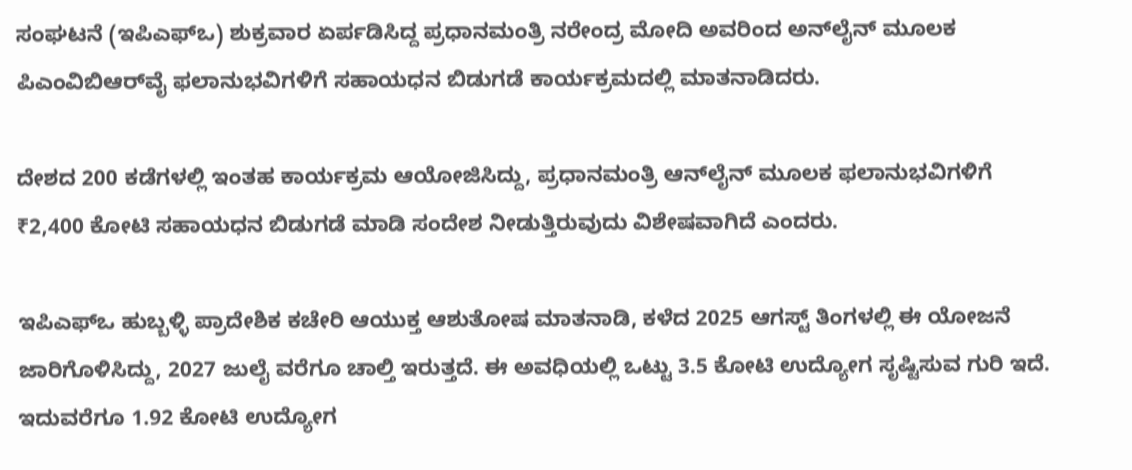ಸಂಘಟನೆ (ಇಪಿಎಫ್‌ಒ) ಶುಕ್ರವಾರ ಏರ್ಪಡಿಸಿದ್ದ ಪ್ರಧಾನಮಂತ್ರಿ ನರೇಂದ್ರ ಮೋದಿ ಅವರಿಂದ ಅನ್‌ಲೈನ್‌ ಮೂಲಕ ಪಿಎಂವಿಬಿಆರ್‌ವೈ ಫಲಾನುಭವಿಗಳಿಗೆ ಸಹಾಯಧನ ಬಿಡುಗಡೆ ಕಾರ್ಯಕ್ರಮದಲ್ಲಿ ಮಾತನಾಡಿದರು.

ದೇಶದ 200 ಕಡೆಗಳಲ್ಲಿ ಇಂತಹ ಕಾರ್ಯಕ್ರಮ ಆಯೋಜಿಸಿದ್ದು, ಪ್ರಧಾನಮಂತ್ರಿ ಆನ್‌ಲೈನ್‌ ಮೂಲಕ ಫಲಾನುಭವಿಗಳಿಗೆ ₹2,400 ಕೋಟಿ ಸಹಾಯಧನ ಬಿಡುಗಡೆ ಮಾಡಿ ಸಂದೇಶ ನೀಡುತ್ತಿರುವುದು ವಿಶೇಷವಾಗಿದೆ ಎಂದರು.

ಇಪಿಎಫ್‌ಒ ಹುಬ್ಬಳ್ಳಿ ಪ್ರಾದೇಶಿಕ ಕಚೇರಿ ಆಯುಕ್ತ ಆಶುತೋಷ ಮಾತನಾಡಿ, ಕಳೆದ 2025 ಆಗಸ್ಟ್ ತಿಂಗಳಲ್ಲಿ ಈ ಯೋಜನೆ ಜಾರಿಗೊಳಿಸಿದ್ದು, 2027 ಜುಲೈ ವರೆಗೂ ಚಾಲ್ತಿ ಇರುತ್ತದೆ. ಈ ಅವಧಿಯಲ್ಲಿ ಒಟ್ಟು 3.5 ಕೋಟಿ ಉದ್ಯೋಗ ಸೃಷ್ಟಿಸುವ ಗುರಿ ಇದೆ. ಇದುವರೆಗೂ 1.92 ಕೋಟಿ ಉದ್ಯೋಗ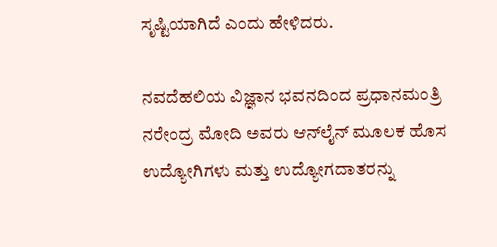ಸೃಷ್ಟಿಯಾಗಿದೆ ಎಂದು ಹೇಳಿದರು.

ನವದೆಹಲಿಯ ವಿಜ್ಞಾನ ಭವನದಿಂದ ಪ್ರಧಾನಮಂತ್ರಿ ನರೇಂದ್ರ ಮೋದಿ‌ ಅವರು ಆನ್‌ಲೈನ್‌ ಮೂಲಕ ಹೊಸ ಉದ್ಯೋಗಿಗಳು ಮತ್ತು ಉದ್ಯೋಗದಾತರನ್ನು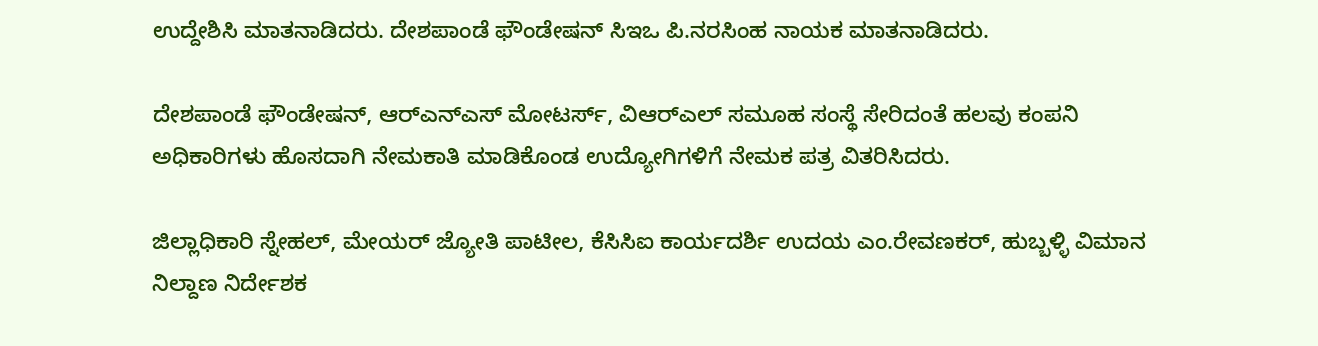ಉದ್ದೇಶಿಸಿ ಮಾತನಾಡಿದರು. ದೇಶಪಾಂಡೆ ಫೌಂಡೇಷನ್‌ ಸಿಇಒ ಪಿ.ನರಸಿಂಹ ನಾಯಕ ಮಾತನಾಡಿದರು.

ದೇಶಪಾಂಡೆ ಫೌಂಡೇಷನ್‌, ಆರ್‌ಎನ್‌ಎಸ್‌ ಮೋಟರ್ಸ್‌, ವಿಆರ್‌ಎಲ್‌ ಸಮೂಹ ಸಂಸ್ಥೆ ಸೇರಿದಂತೆ ಹಲವು ಕಂಪನಿ ಅಧಿಕಾರಿಗಳು ಹೊಸದಾಗಿ ನೇಮಕಾತಿ ಮಾಡಿಕೊಂಡ ಉದ್ಯೋಗಿಗಳಿಗೆ ನೇಮಕ ಪತ್ರ ವಿತರಿಸಿದರು.

ಜಿಲ್ಲಾಧಿಕಾರಿ ಸ್ನೇಹಲ್‌, ಮೇಯರ್‌ ಜ್ಯೋತಿ ಪಾಟೀಲ, ಕೆಸಿಸಿಐ ಕಾರ್ಯದರ್ಶಿ ಉದಯ ಎಂ.ರೇವಣಕರ್‌, ಹುಬ್ಬಳ್ಳಿ ವಿಮಾನ ನಿಲ್ದಾಣ ನಿರ್ದೇಶಕ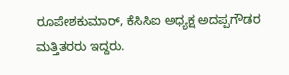ರೂಪೇಶಕುಮಾರ್‌, ಕೆಸಿಸಿಐ ಅಧ್ಯಕ್ಷ ಅದಪ್ಪಗೌಡರ ಮತ್ತಿತರರು ಇದ್ದರು.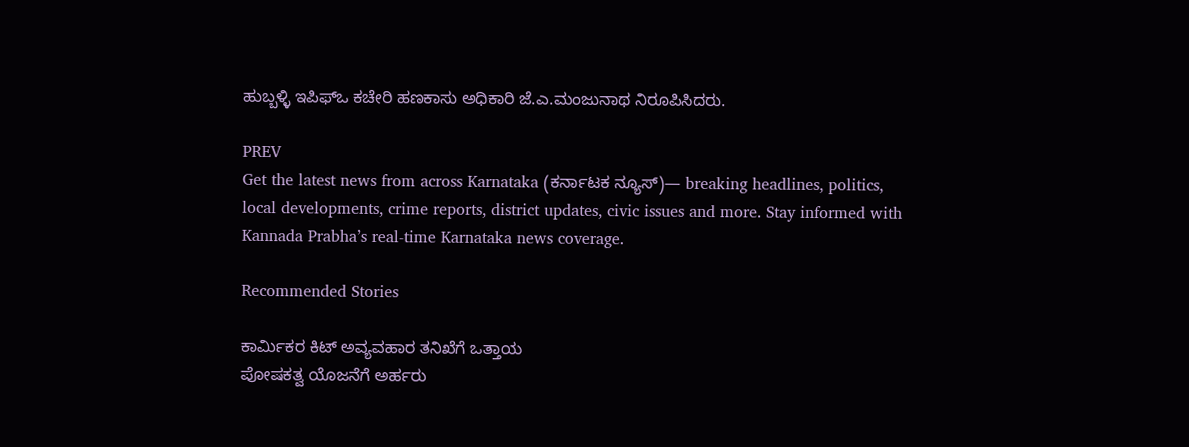ಹುಬ್ಬಳ್ಳಿ ಇಪಿಫ್‌ಒ ಕಚೇರಿ ಹಣಕಾಸು ಅಧಿಕಾರಿ ಜೆ.ಎ.ಮಂಜುನಾಥ ನಿರೂಪಿಸಿದರು.

PREV
Get the latest news from across Karnataka (ಕರ್ನಾಟಕ ನ್ಯೂಸ್)— breaking headlines, politics, local developments, crime reports, district updates, civic issues and more. Stay informed with Kannada Prabha’s real‑time Karnataka news coverage.

Recommended Stories

ಕಾರ್ಮಿಕರ ಕಿಟ್‌ ಅವ್ಯವಹಾರ ತನಿಖೆಗೆ ಒತ್ತಾಯ
ಪೋಷಕತ್ವ ಯೊಜನೆಗೆ ಅರ್ಹರು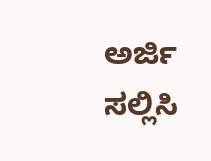ಅರ್ಜಿ ಸಲ್ಲಿಸಿ